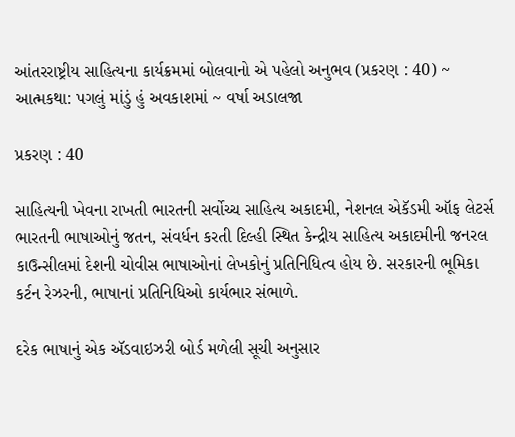આંતરરાષ્ટ્રીય સાહિત્યના કાર્યક્રમમાં બોલવાનો એ પહેલો અનુભવ (પ્રકરણ : 40) ~ આત્મકથા: પગલું માંડું હું અવકાશમાં ~ વર્ષા અડાલજા

પ્રકરણ : 40

સાહિત્યની ખેવના રાખતી ભારતની સર્વોચ્ચ સાહિત્ય અકાદમી, નેશનલ એકૅડમી ઑફ લેટર્સ ભારતની ભાષાઓનું જતન, સંવર્ધન કરતી દિલ્હી સ્થિત કેન્દ્રીય સાહિત્ય અકાદમીની જનરલ કાઉન્સીલમાં દેશની ચોવીસ ભાષાઓનાં લેખકોનું પ્રતિનિધિત્વ હોય છે. સરકારની ભૂમિકા કર્ટન રેઝરની, ભાષાનાં પ્રતિનિધિઓ કાર્યભાર સંભાળે.

દરેક ભાષાનું એક ઍડવાઇઝરી બોર્ડ મળેલી સૂચી અનુસાર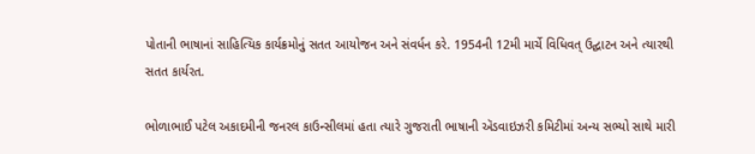પોતાની ભાષાનાં સાહિત્યિક કાર્યક્રમોનું સતત આયોજન અને સંવર્ધન કરે. 1954ની 12મી માર્ચે વિધિવત્ ઉદ્ઘાટન અને ત્યારથી સતત કાર્યરત.

ભોળાભાઈ પટેલ અકાદમીની જનરલ કાઉન્સીલમાં હતા ત્યારે ગુજરાતી ભાષાની ઍડવાઇઝરી કમિટીમાં અન્ય સભ્યો સાથે મારી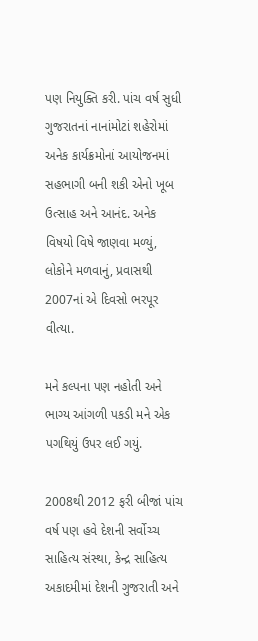પણ નિયુક્તિ કરી. પાંચ વર્ષ સુધી ગુજરાતનાં નાનાંમોટાં શહેરોમાં અનેક કાર્યક્રમોનાં આયોજનમાં સહભાગી બની શકી એનો ખૂબ ઉત્સાહ અને આનંદ. અનેક વિષયો વિષે જાણવા મળ્યું, લોકોને મળવાનું, પ્રવાસથી 2007નાં એ દિવસો ભરપૂર વીત્યા.

મને કલ્પના પણ નહોતી અને ભાગ્ય આંગળી પકડી મને એક પગથિયું ઉપર લઈ ગયું.

2008થી 2012 ફરી બીજાં પાંચ વર્ષ પણ હવે દેશની સર્વોચ્ચ સાહિત્ય સંસ્થા, કેન્દ્ર સાહિત્ય અકાદમીમાં દેશની ગુજરાતી અને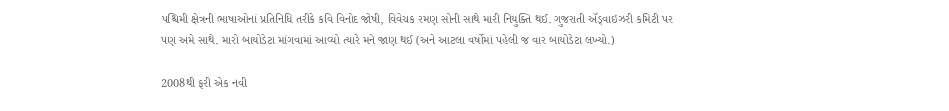પશ્ચિમી ક્ષેત્રની ભાષાઓનાં પ્રતિનિધિ તરીકે કવિ વિનોદ જોષી, વિવેચક રમણ સોની સાથે મારી નિયુક્તિ થઈ. ગુજરાતી ઍડ્‌વાઇઝરી કમિટી પર પણ અમે સાથે. મારો બાયોડેટા માંગવામાં આવ્યો ત્યારે મને જાણ થઈ (અને આટલા વર્ષોમાં પહેલી જ વાર બાયોડેટા લખ્યો.)

2008થી ફરી એક નવી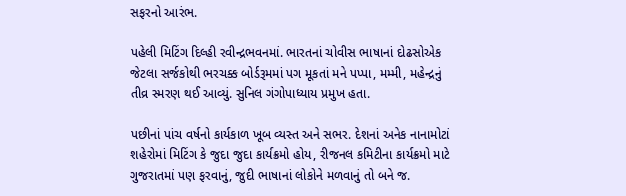સફરનો આરંભ.

પહેલી મિટિંગ દિલ્હી રવીન્દ્રભવનમાં. ભારતનાં ચોવીસ ભાષાનાં દોઢસોએક જેટલા સર્જકોથી ભરચક્ક બોર્ડરૂમમાં પગ મૂકતાં મને પપ્પા, મમ્મી, મહેન્દ્રનું તીવ્ર સ્મરણ થઈ આવ્યું. સુનિલ ગંગોપાધ્યાય પ્રમુખ હતા.

પછીનાં પાંચ વર્ષનો કાર્યકાળ ખૂબ વ્યસ્ત અને સભર. દેશનાં અનેક નાનામોટાં શહેરોમાં મિટિંગ કે જુદા જુદા કાર્યક્રમો હોય, રીજનલ કમિટીના કાર્યક્રમો માટે ગુજરાતમાં પણ ફરવાનું, જુદી ભાષાનાં લોકોને મળવાનું તો બને જ.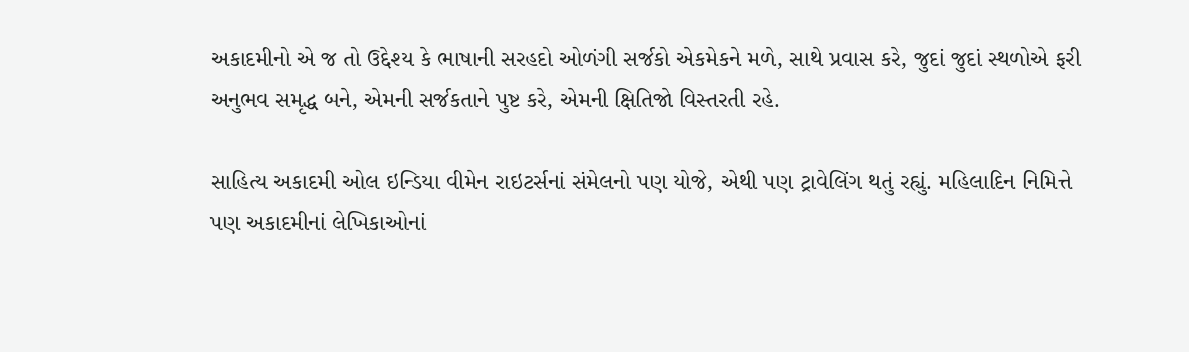અકાદમીનો એ જ તો ઉદ્દેશ્ય કે ભાષાની સરહદો ઓળંગી સર્જકો એકમેકને મળે, સાથે પ્રવાસ કરે, જુદાં જુદાં સ્થળોએ ફરી અનુભવ સમૃદ્ધ બને, એમની સર્જકતાને પુષ્ટ કરે, એમની ક્ષિતિજો વિસ્તરતી રહે.

સાહિત્ય અકાદમી ઓલ ઇન્ડિયા વીમેન રાઇટર્સનાં સંમેલનો પણ યોજે, એથી પણ ટ્રાવેલિંગ થતું રહ્યું. મહિલાદિન નિમિત્તે પણ અકાદમીનાં લેખિકાઓનાં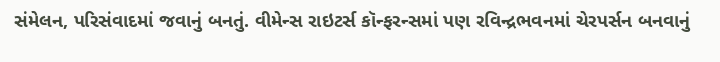સંમેલન, પરિસંવાદમાં જવાનું બનતું. વીમેન્સ રાઇટર્સ કૉન્ફરન્સમાં પણ રવિન્દ્રભવનમાં ચેરપર્સન બનવાનું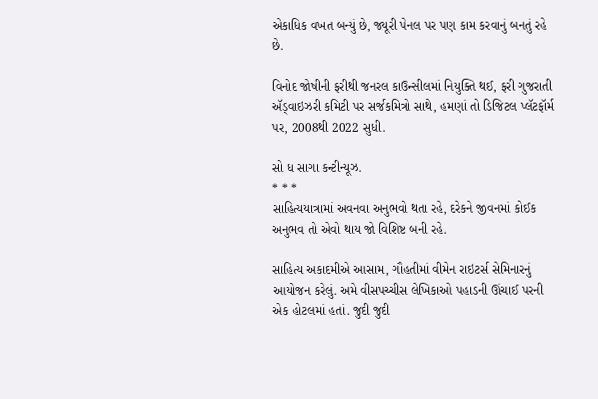એકાધિક વખત બન્યું છે, જ્યૂરી પેનલ પર પણ કામ કરવાનું બનતું રહે છે.

વિનોદ જોષીની ફરીથી જનરલ કાઉન્સીલમાં નિયુક્તિ થઈ, ફરી ગુજરાતી ઍડ્‌વાઇઝરી કમિટી પર સર્જકમિત્રો સાથે, હમણાં તો ડિજિટલ પ્લૅટફૉર્મ પર, 2008થી 2022 સુધી.

સો ધ સાગા કન્ટીન્યૂઝ.
* * *
સાહિત્યયાત્રામાં અવનવા અનુભવો થતા રહે, દરેકને જીવનમાં કોઈક અનુભવ તો એવો થાય જો વિશિષ્ટ બની રહે.

સાહિત્ય અકાદમીએ આસામ, ગૌહતીમાં વીમેન રાઇટર્સ સેમિનારનું આયોજન કરેલું. અમે વીસપચ્ચીસ લેખિકાઓ પહાડની ઊંચાઈ પરની એક હોટલમાં હતાં. જુદી જુદી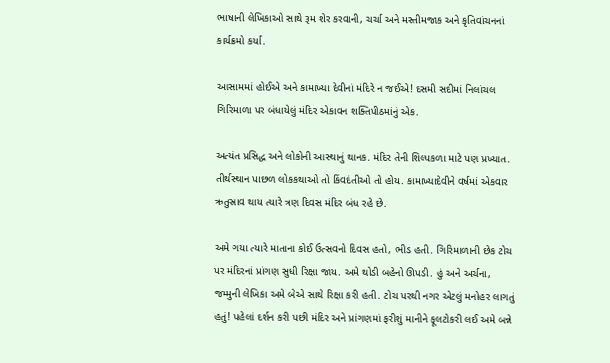ભાષાની લેખિકાઓ સાથે રૂમ શેર કરવાની, ચર્ચા અને મસ્તીમજાક અને કૃતિવાંચનનાં કાર્યક્રમો કર્યા.

આસામમાં હોઈએ અને કામાખ્યા દેવીનાં મંદિરે ન જઈએ! દસમી સદીમાં નિલાંચલ ગિરિમાળા પર બંધાયેલું મંદિર એકાવન શક્તિપીઠમાંનું એક.

અત્યંત પ્રસિદ્ધ અને લોકોની આસ્થાનું થાનક. મંદિર તેની શિલ્પકળા માટે પણ પ્રખ્યાત. તીર્થસ્થાન પાછળ લોકકથાઓ તો કિંવદંતીઓ તો હોય. કામાખ્યાદેવીને વર્ષમાં એકવાર ઋતુસ્રાવ થાય ત્યારે ત્રણ દિવસ મંદિર બંધ રહે છે.

અમે ગયા ત્યારે માતાના કોઈ ઉત્સવનો દિવસ હતો, ભીડ હતી. ગિરિમાળાની છેક ટોચ પર મંદિરનાં પ્રાંગણ સુધી રિક્ષા જાય. અમે થોડી બહેનો ઊપડી. હું અને અર્ચના, જમ્મુની લેખિકા અમે બેએ સાથે રિક્ષા કરી હતી. ટોચ પરથી નગર એટલું મનોહર લાગતું હતું! પહેલાં દર્શન કરી પછી મંદિર અને પ્રાંગણમાં ફરીશું માનીને ફૂલટોકરી લઈ અમે બન્ને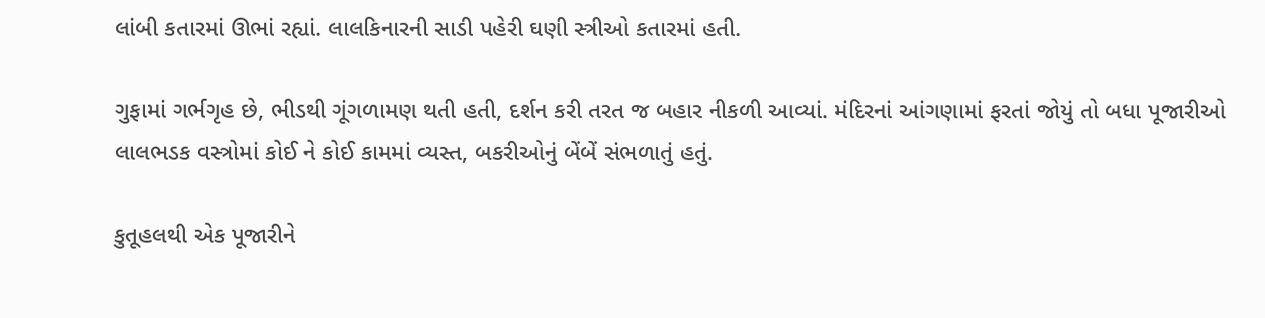લાંબી કતારમાં ઊભાં રહ્યાં. લાલકિનારની સાડી પહેરી ઘણી સ્ત્રીઓ કતારમાં હતી.

ગુફામાં ગર્ભગૃહ છે, ભીડથી ગૂંગળામણ થતી હતી, દર્શન કરી તરત જ બહાર નીકળી આવ્યાં. મંદિરનાં આંગણામાં ફરતાં જોયું તો બધા પૂજારીઓ લાલભડક વસ્ત્રોમાં કોઈ ને કોઈ કામમાં વ્યસ્ત, બકરીઓનું બેંબેં સંભળાતું હતું.

કુતૂહલથી એક પૂજારીને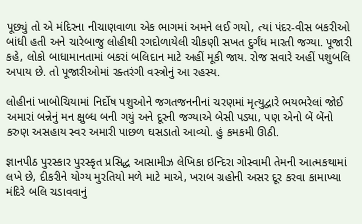પૂછ્યું તો એ મંદિરના નીચાણવાળા એક ભાગમાં અમને લઈ ગયો, ત્યાં પંદર-વીસ બકરીઓ બાંધી હતી અને ચારેબાજુ લોહીથી રગદોળાયેલી ચીકણી સખત દુર્ગંધ મારતી જગ્યા. પૂજારી કહે, લોકો બાધામાનતામાં બકરાં બલિદાન માટે અહીં મૂકી જાય. રોજ સવારે અહીં પશુબલિ અપાય છે. તો પૂજારીઓમાં રક્તરંગી વસ્ત્રોનું આ રહસ્ય.

લોહીનાં ખાબોચિયામાં નિર્દોષ પશુઓને જગતજનનીનાં ચરણમાં મૃત્યુદ્વારે ભયભરેલાં જોઈ અમારાં બન્નેનું મન ક્ષુબ્ધ બની ગયું અને દૂરની જગ્યાએ બેસી પડ્યા, પણ એનો બેં બેંનો કરુણ અસહાય સ્વર અમારી પાછળ ઘસડાતો આવ્યો. હું કમકમી ઊઠી.

જ્ઞાનપીઠ પુરસ્કાર પુરસ્કૃત પ્રસિદ્ધ આસામીઝ લેખિકા ઇન્દિરા ગોસ્વામી તેમની આત્મકથામાં લખે છે, દીકરીને યોગ્ય મુરતિયો મળે માટે માએ, ખરાબ ગ્રહોની અસર દૂર કરવા કામાખ્યા મંદિરે બલિ ચડાવવાનું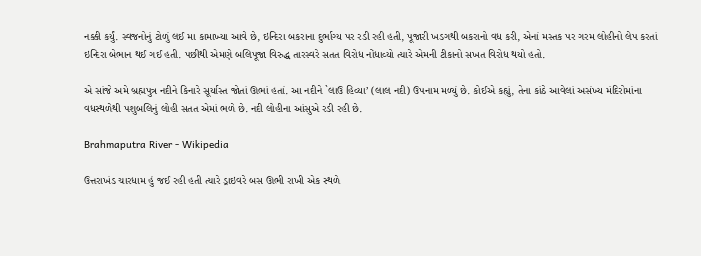નક્કી કર્યું. સ્વજનોનું ટોળું લઈ મા કામાખ્યા આવે છે, ઇન્દિરા બકરાના દુર્ભાગ્ય પર રડી રહી હતી, પૂજારી ખડગથી બકરાનો વધ કરી, એનાં મસ્તક પર ગરમ લોહીનો લેપ કરતાં ઇન્દિરા બેભાન થઈ ગઈ હતી. પછીથી એમણે બલિપૂજા વિરુદ્ધ તારસ્વરે સતત વિરોધ નોંધાવ્યો ત્યારે એમની ટીકાનો સખત વિરોધ થયો હતો.

એ સાંજે અમે બ્રહ્મપુત્ર નદીને કિનારે સૂર્યાસ્ત જોતાં ઊભાં હતાં. આ નદીને `લાઉ હિવ્યા’ (લાલ નદી) ઉપનામ મળ્યું છે. કોઈએ કહ્યું, તેના કાંઠે આવેલાં અસંખ્ય મંદિરોમાંના વધસ્થળેથી પશુબલિનું લોહી સતત એમાં ભળે છે. નદી લોહીના આંસુએ રડી રહી છે.

Brahmaputra River - Wikipedia

ઉત્તરાખંડ ચારધામ હું જઈ રહી હતી ત્યારે ડ્રાઇવરે બસ ઊભી રાખી એક સ્થળે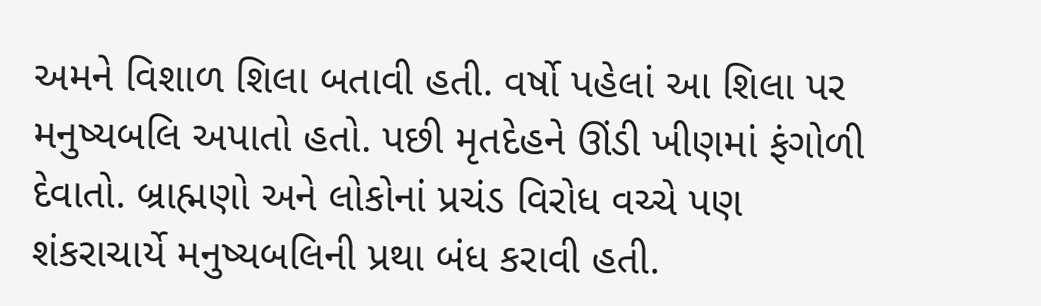અમને વિશાળ શિલા બતાવી હતી. વર્ષો પહેલાં આ શિલા પર મનુષ્યબલિ અપાતો હતો. પછી મૃતદેહને ઊંડી ખીણમાં ફંગોળી દેવાતો. બ્રાહ્મણો અને લોકોનાં પ્રચંડ વિરોધ વચ્ચે પણ શંકરાચાર્યે મનુષ્યબલિની પ્રથા બંધ કરાવી હતી.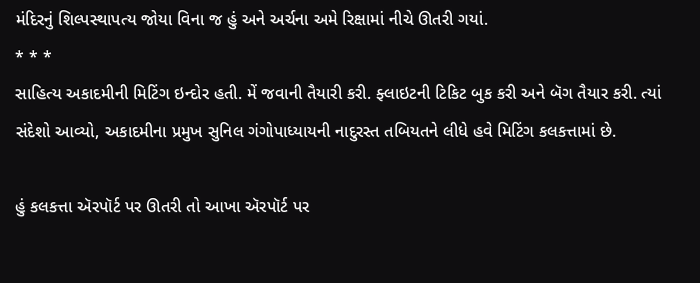મંદિરનું શિલ્પસ્થાપત્ય જોયા વિના જ હું અને અર્ચના અમે રિક્ષામાં નીચે ઊતરી ગયાં.
* * *
સાહિત્ય અકાદમીની મિટિંગ ઇન્દોર હતી. મેં જવાની તૈયારી કરી. ફ્લાઇટની ટિકિટ બુક કરી અને બૅગ તૈયાર કરી. ત્યાં સંદેશો આવ્યો, અકાદમીના પ્રમુખ સુનિલ ગંગોપાધ્યાયની નાદુરસ્ત તબિયતને લીધે હવે મિટિંગ કલકત્તામાં છે.

હું કલકત્તા ઍરપૉર્ટ પર ઊતરી તો આખા ઍરપૉર્ટ પર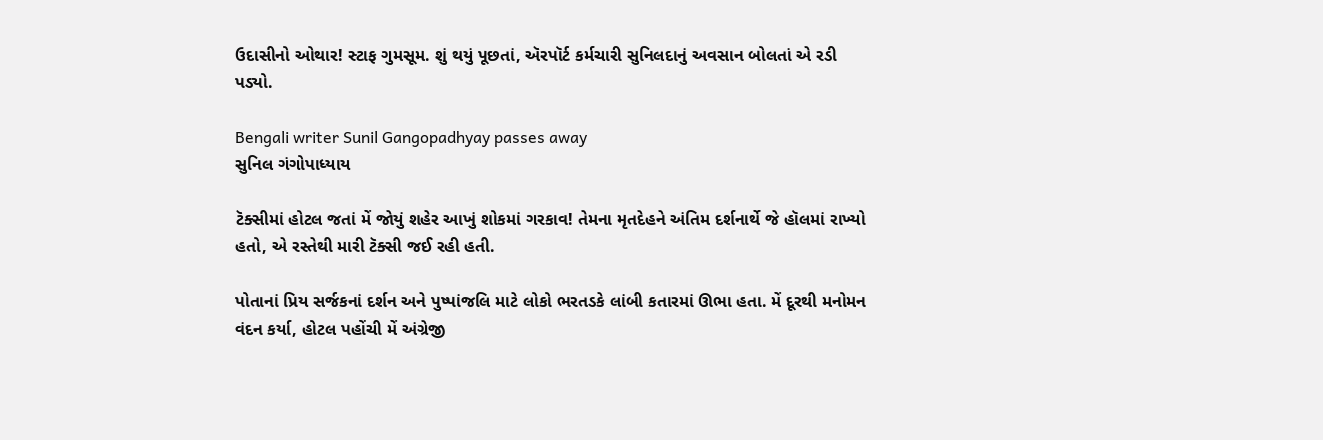ઉદાસીનો ઓથાર! સ્ટાફ ગુમસૂમ. શું થયું પૂછતાં, ઍરપૉર્ટ કર્મચારી સુનિલદાનું અવસાન બોલતાં એ રડી પડ્યો.

Bengali writer Sunil Gangopadhyay passes away
સુનિલ ગંગોપાધ્યાય

ટૅક્સીમાં હોટલ જતાં મેં જોયું શહેર આખું શોકમાં ગરકાવ! તેમના મૃતદેહને અંતિમ દર્શનાર્થે જે હૉલમાં રાખ્યો હતો, એ રસ્તેથી મારી ટૅક્સી જઈ રહી હતી.

પોતાનાં પ્રિય સર્જકનાં દર્શન અને પુષ્પાંજલિ માટે લોકો ભરતડકે લાંબી કતારમાં ઊભા હતા. મેં દૂરથી મનોમન વંદન કર્યા, હોટલ પહોંચી મેં અંગ્રેજી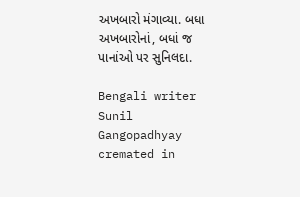અખબારો મંગાવ્યા. બધા અખબારોનાં, બધાં જ પાનાંઓ પર સુનિલદા.

Bengali writer Sunil Gangopadhyay cremated in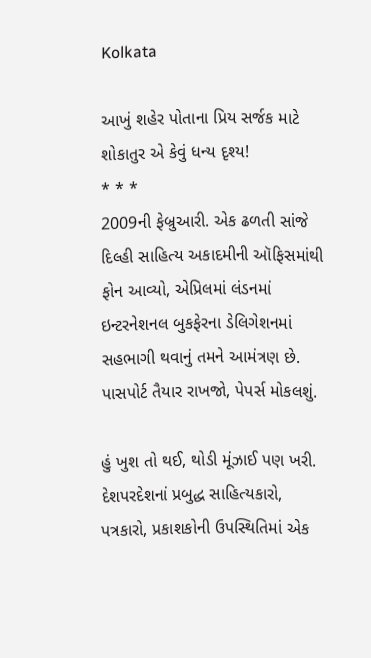Kolkata

આખું શહેર પોતાના પ્રિય સર્જક માટે શોકાતુર એ કેવું ધન્ય દૃશ્ય!
* * *
2009ની ફેબ્રુઆરી. એક ઢળતી સાંજે દિલ્હી સાહિત્ય અકાદમીની ઑફિસમાંથી ફોન આવ્યો, એપ્રિલમાં લંડનમાં ઇન્ટરનેશનલ બુકફેરના ડેલિગેશનમાં સહભાગી થવાનું તમને આમંત્રણ છે. પાસપોર્ટ તૈયાર રાખજો, પેપર્સ મોકલશું.

હું ખુશ તો થઈ, થોડી મૂંઝાઈ પણ ખરી. દેશપરદેશનાં પ્રબુદ્ધ સાહિત્યકારો, પત્રકારો, પ્રકાશકોની ઉપસ્થિતિમાં એક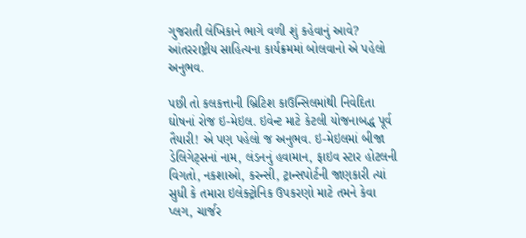ગુજરાતી લેખિકાને ભાગે વળી શું કહેવાનું આવે? આંતરરાષ્ટ્રીય સાહિત્યના કાર્યક્રમમાં બોલવાનો એ પહેલો અનુભવ.

પછી તો કલકત્તાની બ્રિટિશ કાઉન્સિલમાંથી નિવેદિતા ઘોષનાં રોજ ઇ-મેઇલ. ઇવેન્ટ માટે કેટલી યોજનાબદ્ધ પૂર્વ તૈયારી! એ પણ પહેલો જ અનુભવ. ઇ-મેઇલમાં બીજા ડેલિગેટ્સનાં નામ, લંડનનું હવામાન, ફાઇવ સ્ટાર હોટલની વિગતો, નકશાઓ, કરન્સી, ટ્રાન્સપોર્ટની જાણકારી ત્યાં સુધી કે તમારા ઇલેક્ટ્રોનિક ઉપકરણો માટે તમને કેવા પ્લગ, ચાર્જર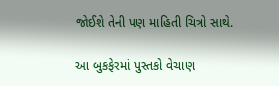જોઈશે તેની પણ માહિતી ચિત્રો સાથે.

આ બુકફેરમાં પુસ્તકો વેચાણ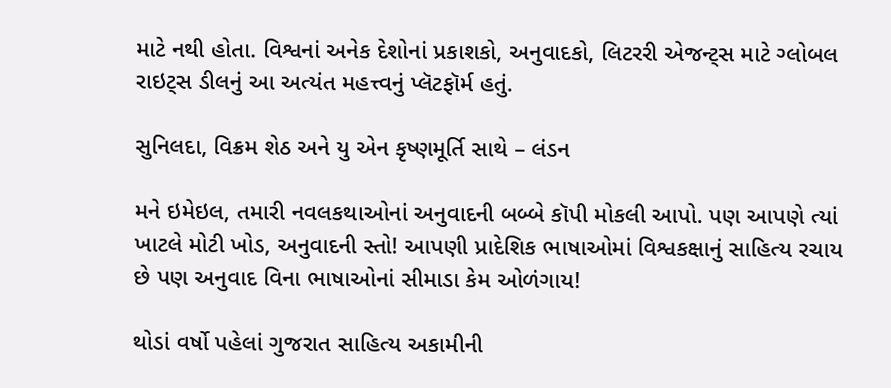માટે નથી હોતા. વિશ્વનાં અનેક દેશોનાં પ્રકાશકો, અનુવાદકો, લિટરરી એજન્ટ્સ માટે ગ્લોબલ રાઇટ્સ ડીલનું આ અત્યંત મહત્ત્વનું પ્લૅટફૉર્મ હતું.

સુનિલદા, વિક્રમ શેઠ અને યુ એન કૃષ્ણમૂર્તિ સાથે – લંડન

મને ઇમેઇલ, તમારી નવલકથાઓનાં અનુવાદની બબ્બે કૉપી મોકલી આપો. પણ આપણે ત્યાં ખાટલે મોટી ખોડ, અનુવાદની સ્તો! આપણી પ્રાદેશિક ભાષાઓમાં વિશ્વકક્ષાનું સાહિત્ય રચાય છે પણ અનુવાદ વિના ભાષાઓનાં સીમાડા કેમ ઓળંગાય!

થોડાં વર્ષો પહેલાં ગુજરાત સાહિત્ય અકામીની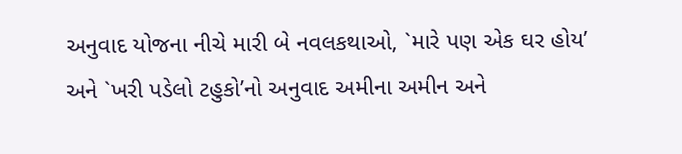અનુવાદ યોજના નીચે મારી બે નવલકથાઓ, `મારે પણ એક ઘર હોય’ અને `ખરી પડેલો ટહુકો’નો અનુવાદ અમીના અમીન અને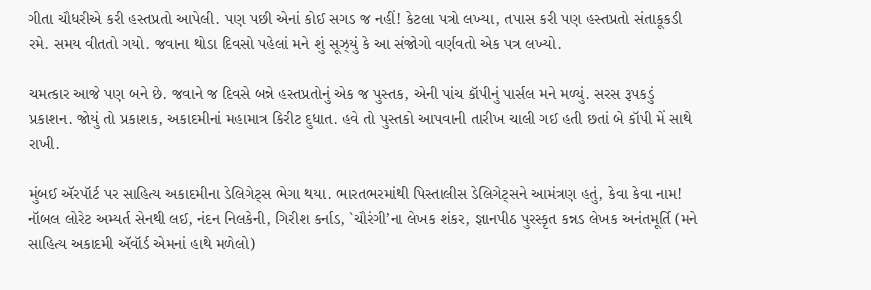ગીતા ચૌધરીએ કરી હસ્તપ્રતો આપેલી. પણ પછી એનાં કોઈ સગડ જ નહીં! કેટલા પત્રો લખ્યા, તપાસ કરી પણ હસ્તપ્રતો સંતાકૂકડી રમે. સમય વીતતો ગયો. જવાના થોડા દિવસો પહેલાં મને શું સૂઝ્યું કે આ સંજોગો વર્ણવતો એક પત્ર લખ્યો.

ચમત્કાર આજે પણ બને છે. જવાને જ દિવસે બન્ને હસ્તપ્રતોનું એક જ પુસ્તક, એની પાંચ કૉપીનું પાર્સલ મને મળ્યું. સરસ રૂપકડું પ્રકાશન. જોયું તો પ્રકાશક, અકાદમીનાં મહામાત્ર કિરીટ દુધાત. હવે તો પુસ્તકો આપવાની તારીખ ચાલી ગઈ હતી છતાં બે કૉપી મેં સાથે રાખી.

મુંબઈ ઍરપૉર્ટ પર સાહિત્ય અકાદમીના ડેલિગેટ્સ ભેગા થયા. ભારતભરમાંથી પિસ્તાલીસ ડેલિગેટ્સને આમંત્રણ હતું, કેવા કેવા નામ! નૉબલ લોરેટ અમ્યર્ત સેનથી લઈ, નંદન નિલકેની, ગિરીશ કર્નાડ, `ચૌરંગી’ના લેખક શંકર, જ્ઞાનપીઠ પુરસ્કૃત કન્નડ લેખક અનંતમૂર્તિ (મને સાહિત્ય અકાદમી ઍવૉર્ડ એમનાં હાથે મળેલો)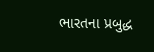ભારતના પ્રબુદ્ધ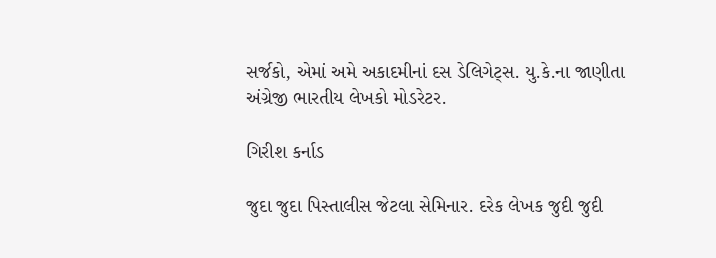સર્જકો, એમાં અમે અકાદમીનાં દસ ડેલિગેટ્સ. યુ.કે.ના જાણીતા અંગ્રેજી ભારતીય લેખકો મોડરેટર.

ગિરીશ કર્નાડ

જુદા જુદા પિસ્તાલીસ જેટલા સેમિનાર. દરેક લેખક જુદી જુદી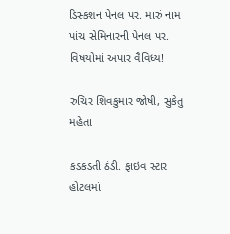ડિસ્કશન પેનલ પર. મારું નામ પાંચ સેમિનારની પેનલ પર. વિષયોમાં અપાર વૈવિધ્ય!

રુચિર શિવકુમાર જોષી, સુકેતુ મહેતા

કડકડતી ઠંડી. ફાઇવ સ્ટાર હોટલમાં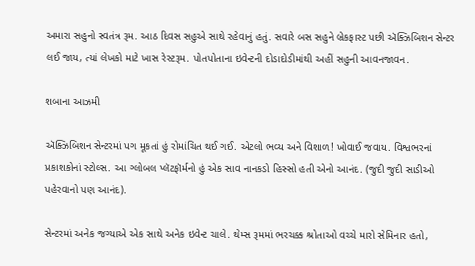અમારા સહુનો સ્વતંત્ર રૂમ. આઠ દિવસ સહુએ સાથે રહેવાનું હતું. સવારે બસ સહુને બ્રેકફાસ્ટ પછી ઍક્ઝિબિશન સેન્ટર લઈ જાય, ત્યાં લેખકો માટે ખાસ રેસ્ટરૂમ. પોતપોતાના ઇવેન્ટની દોડાદોડીમાંથી અહીં સહુની આવનજાવન.

શબાના આઝમી

ઍક્ઝિબિશન સેન્ટરમાં પગ મૂકતાં હું રોમાંચિત થઈ ગઈ. એટલો ભવ્ય અને વિશાળ! ખોવાઈ જવાય. વિશ્વભરનાં પ્રકાશકોનાં સ્ટોલ્સ. આ ગ્લોબલ પ્લૅટફૉર્મનો હું એક સાવ નાનકડો હિસ્સો હતી એનો આનંદ. (જુદી જુદી સાડીઓ પહેરવાનો પણ આનંદ).

સેન્ટરમાં અનેક જગ્યાએ એક સાથે અનેક ઇવેન્ટ ચાલે. થેમ્સ રૂમમાં ભરચક્ક શ્રોતાઓ વચ્ચે મારો સેમિનાર હતો,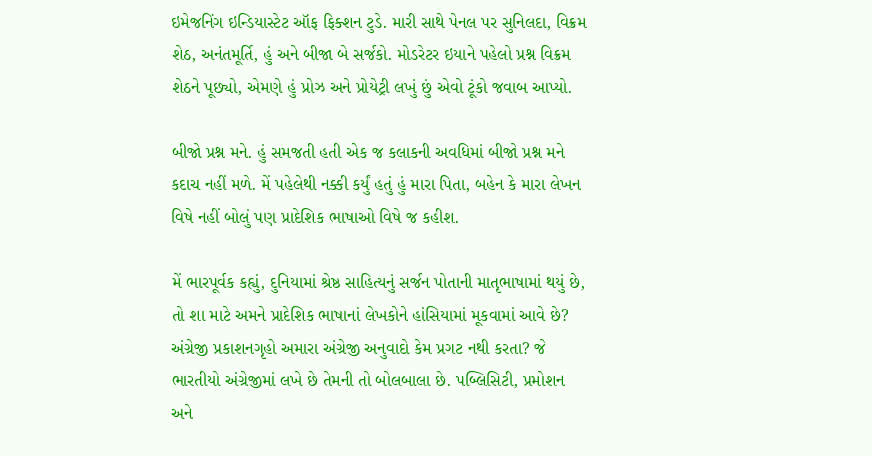ઇમેજનિંગ ઇન્ડિયાસ્ટેટ ઑફ ફિક્શન ટુડે. મારી સાથે પેનલ પર સુનિલદા, વિક્રમ શેઠ, અનંતમૂર્તિ, હું અને બીજા બે સર્જકો. મોડરેટર ઇયાને પહેલો પ્રશ્ન વિક્રમ શેઠને પૂછ્યો, એમણે હું પ્રોઝ અને પ્રોયેટ્રી લખું છું એવો ટૂંકો જવાબ આપ્યો.

બીજો પ્રશ્ન મને. હું સમજતી હતી એક જ કલાકની અવધિમાં બીજો પ્રશ્ન મને કદાચ નહીં મળે. મેં પહેલેથી નક્કી કર્યું હતું હું મારા પિતા, બહેન કે મારા લેખન વિષે નહીં બોલું પણ પ્રાદેશિક ભાષાઓ વિષે જ કહીશ.

મેં ભારપૂર્વક કહ્યું, દુનિયામાં શ્રેષ્ઠ સાહિત્યનું સર્જન પોતાની માતૃભાષામાં થયું છે, તો શા માટે અમને પ્રાદેશિક ભાષાનાં લેખકોને હાંસિયામાં મૂકવામાં આવે છે? અંગ્રેજી પ્રકાશનગૃહો અમારા અંગ્રેજી અનુવાદો કેમ પ્રગટ નથી કરતા? જે ભારતીયો અંગ્રેજીમાં લખે છે તેમની તો બોલબાલા છે. પબ્લિસિટી, પ્રમોશન અને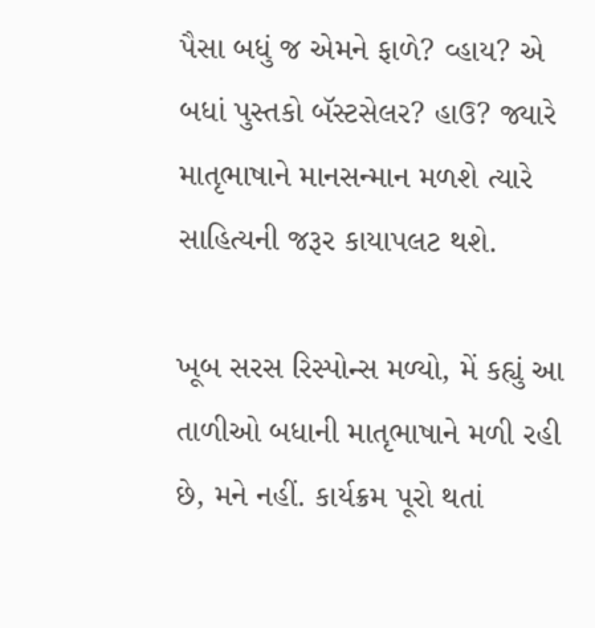પૈસા બધું જ એમને ફાળે? વ્હાય? એ બધાં પુસ્તકો બૅસ્ટસેલર? હાઉ? જ્યારે માતૃભાષાને માનસન્માન મળશે ત્યારે સાહિત્યની જરૂર કાયાપલટ થશે.

ખૂબ સરસ રિસ્પોન્સ મળ્યો, મેં કહ્યું આ તાળીઓ બધાની માતૃભાષાને મળી રહી છે, મને નહીં. કાર્યક્રમ પૂરો થતાં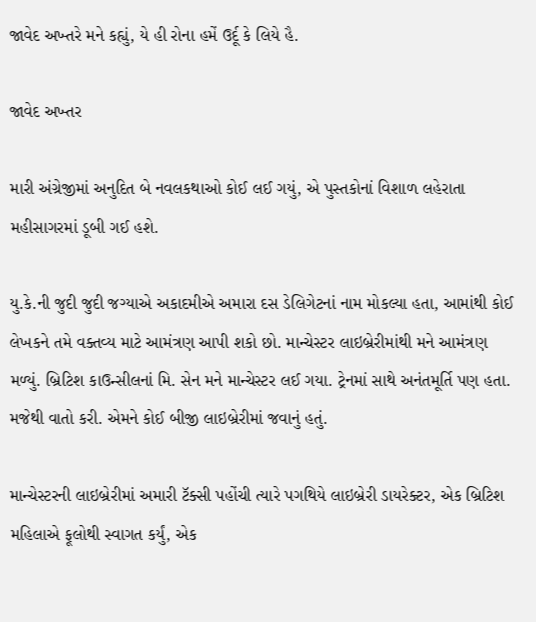જાવેદ અખ્તરે મને કહ્યું, યે હી રોના હમેં ઉર્દૂ કે લિયે હૈ.

જાવેદ અખ્તર

મારી અંગ્રેજીમાં અનુદિત બે નવલકથાઓ કોઈ લઈ ગયું, એ પુસ્તકોનાં વિશાળ લહેરાતા મહીસાગરમાં ડૂબી ગઈ હશે.

યુ.કે.ની જુદી જુદી જગ્યાએ અકાદમીએ અમારા દસ ડેલિગેટનાં નામ મોકલ્યા હતા, આમાંથી કોઈ લેખકને તમે વક્તવ્ય માટે આમંત્રણ આપી શકો છો. માન્ચેસ્ટર લાઇબ્રેરીમાંથી મને આમંત્રણ મળ્યું. બ્રિટિશ કાઉન્સીલનાં મિ. સેન મને માન્ચેસ્ટર લઈ ગયા. ટ્રેનમાં સાથે અનંતમૂર્તિ પણ હતા. મજેથી વાતો કરી. એમને કોઈ બીજી લાઇબ્રેરીમાં જવાનું હતું.

માન્ચેસ્ટરની લાઇબ્રેરીમાં અમારી ટૅક્સી પહોંચી ત્યારે પગથિયે લાઇબ્રેરી ડાયરેક્ટર, એક બ્રિટિશ મહિલાએ ફૂલોથી સ્વાગત કર્યું, એક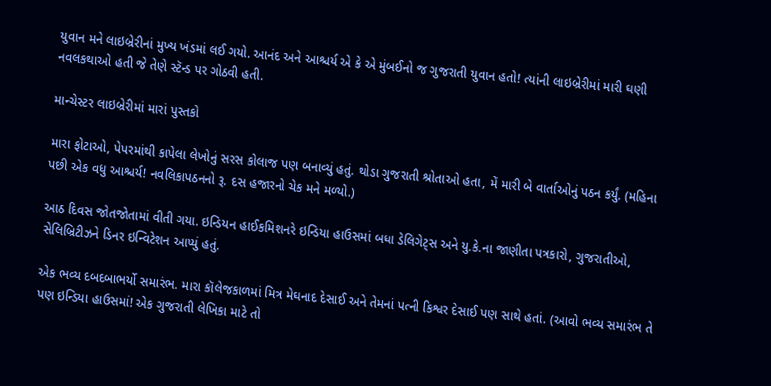યુવાન મને લાઇબ્રેરીનાં મુખ્ય ખંડમાં લઈ ગયો. આનંદ અને આશ્ચર્ય એ કે એ મુંબઈનો જ ગુજરાતી યુવાન હતો! ત્યાંની લાઇબ્રેરીમાં મારી ઘણી નવલકથાઓ હતી જે તેણે સ્ટૅન્ડ પર ગોઠવી હતી.

માન્ચેસ્ટર લાઇબ્રેરીમાં મારાં પુસ્તકો

મારા ફોટાઓ, પેપરમાંથી કાપેલા લેખોનું સરસ કોલાજ પણ બનાવ્યું હતું. થોડા ગુજરાતી શ્રોતાઓ હતા, મેં મારી બે વાર્તાઓનું પઠન કર્યું. (મહિના પછી એક વધુ આશ્ચર્ય! નવલિકાપઠનનો રૂ. દસ હજારનો ચેક મને મળ્યો.)

આઠ દિવસ જોતજોતામાં વીતી ગયા. ઇન્ડિયન હાઈકમિશનરે ઇન્ડિયા હાઉસમાં બધા ડેલિગેટ્સ અને યુ.કે.ના જાણીતા પત્રકારો, ગુજરાતીઓ, સેલિબ્રિટીઝને ડિનર ઇન્વિટેશન આપ્યું હતું.

એક ભવ્ય દબદબાભર્યો સમારંભ. મારા કૉલેજકાળમાં મિત્ર મેઘનાદ દેસાઈ અને તેમનાં પત્ની કિશ્વર દેસાઈ પણ સાથે હતાં. (આવો ભવ્ય સમારંભ તે પણ ઇન્ડિયા હાઉસમાં! એક ગુજરાતી લેખિકા માટે તો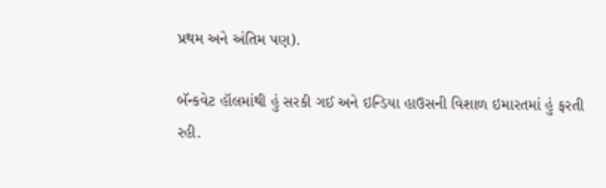પ્રથમ અને અંતિમ પણ).

બૅન્કવેટ હૉલમાંથી હું સરકી ગઈ અને ઇન્ડિયા હાઉસની વિશાળ ઇમારતમાં હું ફરતી રહી.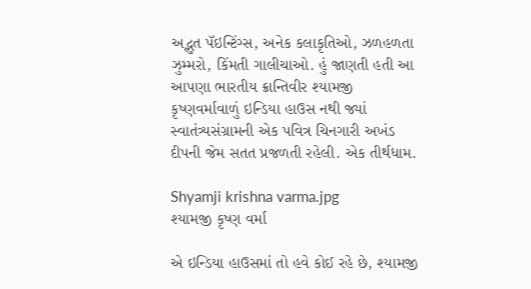અદ્ભુત પૅઇન્ટિંગ્સ, અનેક કલાકૃતિઓ, ઝળહળતા ઝુમ્મરો, કિંમતી ગાલીચાઓ. હું જાણતી હતી આ આપણા ભારતીય ક્રાન્તિવીર શ્યામજી કૃષ્ણવર્માવાળું ઇન્ડિયા હાઉસ નથી જ્યાં સ્વાતંત્ર્યસંગ્રામની એક પવિત્ર ચિનગારી અખંડ દીપની જેમ સતત પ્રજળતી રહેલી. એક તીર્થધામ.

Shyamji krishna varma.jpg
શ્યામજી કૃષ્ણ વર્મા

એ ઇન્ડિયા હાઉસમાં તો હવે કોઈ રહે છે, શ્યામજી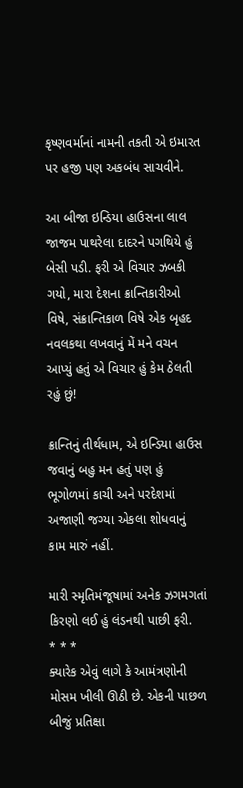કૃષ્ણવર્માનાં નામની તકતી એ ઇમારત પર હજી પણ અકબંધ સાચવીને.

આ બીજા ઇન્ડિયા હાઉસના લાલ જાજમ પાથરેલા દાદરને પગથિયે હું બેસી પડી. ફરી એ વિચાર ઝબકી ગયો, મારા દેશના ક્રાન્તિકારીઓ વિષે, સંક્રાન્તિકાળ વિષે એક બૃહદ નવલકથા લખવાનું મેં મને વચન આપ્યું હતું એ વિચાર હું કેમ ઠેલતી રહું છું!

ક્રાન્તિનું તીર્થધામ, એ ઇન્ડિયા હાઉસ જવાનું બહુ મન હતું પણ હું ભૂગોળમાં કાચી અને પરદેશમાં અજાણી જગ્યા એકલા શોધવાનું કામ મારું નહીં.

મારી સ્મૃતિમંજૂષામાં અનેક ઝગમગતાં કિરણો લઈ હું લંડનથી પાછી ફરી.
* * *
ક્યારેક એવું લાગે કે આમંત્રણોની મોસમ ખીલી ઊઠી છે. એકની પાછળ બીજું પ્રતિક્ષા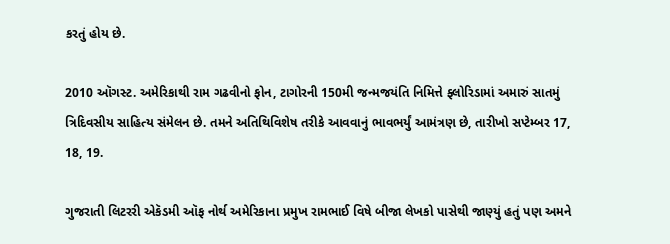કરતું હોય છે.

2010 ઑગસ્ટ. અમેરિકાથી રામ ગઢવીનો ફોન, ટાગોરની 150મી જન્મજયંતિ નિમિત્તે ફ્લોરિડામાં અમારું સાતમું ત્રિદિવસીય સાહિત્ય સંમેલન છે. તમને અતિથિવિશેષ તરીકે આવવાનું ભાવભર્યું આમંત્રણ છે, તારીખો સપ્ટેમ્બર 17, 18, 19.

ગુજરાતી લિટરરી એકૅડમી ઑફ નોર્થ અમેરિકાના પ્રમુખ રામભાઈ વિષે બીજા લેખકો પાસેથી જાણ્યું હતું પણ અમને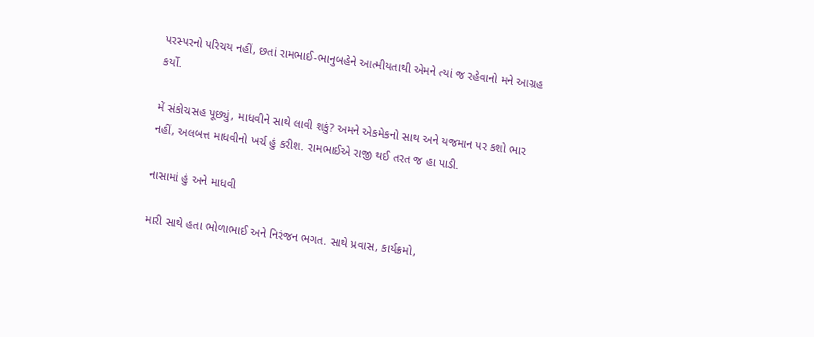પરસ્પરનો પરિચય નહીં, છતાં રામભાઈ-ભાનુબહેને આત્મીયતાથી એમને ત્યાં જ રહેવાનો મને આગ્રહ કર્યો.

મેં સંકોચસહ પૂછ્યું, માધવીને સાથે લાવી શકું? અમને એકમેકનો સાથ અને યજમાન પર કશો ભાર નહીં, અલબત્ત માધવીનો ખર્ચ હું કરીશ. રામભાઈએ રાજી થઈ તરત જ હા પાડી.

નાસામાં હું અને માધવી

મારી સાથે હતા ભોળાભાઈ અને નિરંજન ભગત. સાથે પ્રવાસ, કાર્યક્રમો,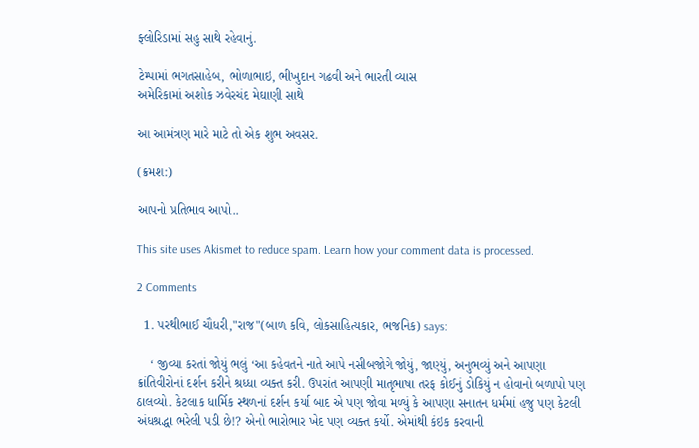ફ્લોરિડામાં સહુ સાથે રહેવાનું.

ટેમ્પામાં ભગતસાહેબ, ભોળાભાઇ, ભીખુદાન ગઢવી અને ભારતી વ્યાસ
અમેરિકામાં અશોક ઝવેરચંદ મેઘાણી સાથે

આ આમંત્રણ મારે માટે તો એક શુભ અવસર.

(ક્રમશ:)

આપનો પ્રતિભાવ આપો..

This site uses Akismet to reduce spam. Learn how your comment data is processed.

2 Comments

  1. પરથીભાઈ ચૌધરી,"રાજ"(બાળ કવિ, લોકસાહિત્યકાર, ભજનિક) says:

    ‘ જીવ્યા કરતાં જોયું ભલું ‘આ કહેવતને નાતે આપે નસીબજોગે જોયું, જાણ્યું, અનુભવ્યું અને આપણા ક્રાંતિવીરોનાં દર્શન કરીને શ્રધ્ધા વ્યક્ત કરી. ઉપરાંત આપણી માતૃભાષા તરફ કોઈનું ડોકિયું ન હોવાનો બળાપો પણ ઠાલવ્યો. કેટલાક ધાર્મિક સ્થળનાં દર્શન કર્યા બાદ એ પણ જોવા મળ્યું કે આપણા સનાતન ધર્મમાં હજુ પણ કેટલી અંધશ્રદ્ધા ભરેલી પડી છે!? એનો ભારોભાર ખેદ પણ વ્યક્ત કર્યો. એમાંથી કંઇક કરવાની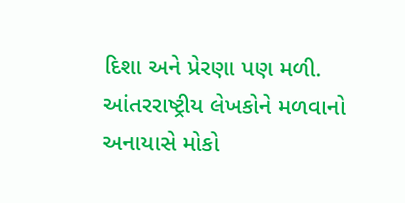દિશા અને પ્રેરણા પણ મળી. આંતરરાષ્ટ્રીય લેખકોને મળવાનો અનાયાસે મોકો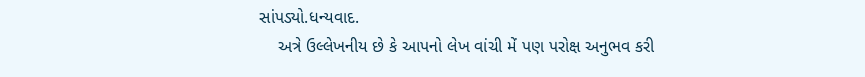સાંપડ્યો.ધન્યવાદ.
    અત્રે ઉલ્લેખનીય છે કે આપનો લેખ વાંચી મેં પણ પરોક્ષ અનુભવ કરી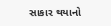સાકાર થયાનો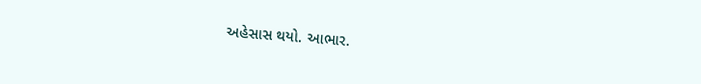અહેસાસ થયો. આભાર.